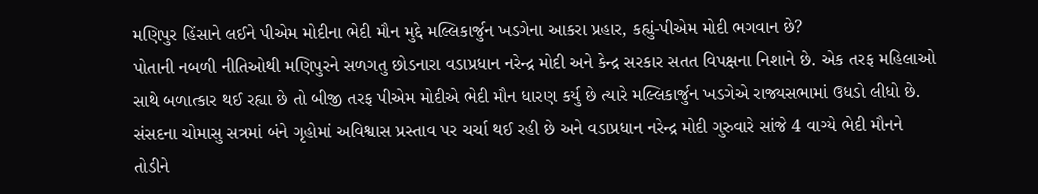મણિપુર હિંસાને લઈને પીએમ મોદીના ભેદી મૌન મુદ્દે મલ્લિકાર્જુન ખડગેના આકરા પ્રહાર, કહ્યું-પીએમ મોદી ભગવાન છે?
પોતાની નબળી નીતિઓથી મણિપુરને સળગતુ છોડનારા વડાપ્રધાન નરેન્દ્ર મોદી અને કેન્દ્ર સરકાર સતત વિપક્ષના નિશાને છે. એક તરફ મહિલાઓ સાથે બળાત્કાર થઈ રહ્યા છે તો બીજી તરફ પીએમ મોદીએ ભેદી મૌન ધારણ કર્યુ છે ત્યારે મલ્લિકાર્જુન ખડગેએ રાજ્યસભામાં ઉધડો લીધો છે.
સંસદના ચોમાસુ સત્રમાં બંને ગૃહોમાં અવિશ્વાસ પ્રસ્તાવ પર ચર્ચા થઈ રહી છે અને વડાપ્રધાન નરેન્દ્ર મોદી ગુરુવારે સાંજે 4 વાગ્યે ભેદી મૌનને તોડીને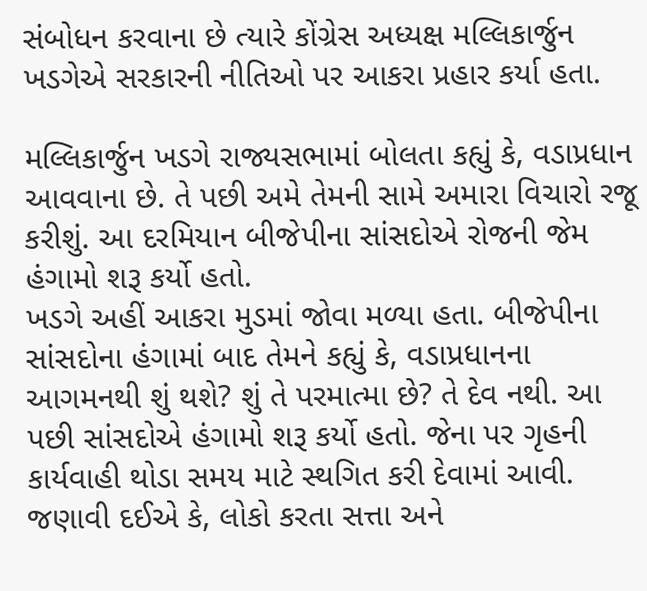સંબોધન કરવાના છે ત્યારે કોંગ્રેસ અધ્યક્ષ મલ્લિકાર્જુન ખડગેએ સરકારની નીતિઓ પર આકરા પ્રહાર કર્યા હતા.

મલ્લિકાર્જુન ખડગે રાજ્યસભામાં બોલતા કહ્યું કે, વડાપ્રધાન આવવાના છે. તે પછી અમે તેમની સામે અમારા વિચારો રજૂ કરીશું. આ દરમિયાન બીજેપીના સાંસદોએ રોજની જેમ હંગામો શરૂ કર્યો હતો.
ખડગે અહીં આકરા મુડમાં જોવા મળ્યા હતા. બીજેપીના સાંસદોના હંગામાં બાદ તેમને કહ્યું કે, વડાપ્રધાનના આગમનથી શું થશે? શું તે પરમાત્મા છે? તે દેવ નથી. આ પછી સાંસદોએ હંગામો શરૂ કર્યો હતો. જેના પર ગૃહની કાર્યવાહી થોડા સમય માટે સ્થગિત કરી દેવામાં આવી.
જણાવી દઈએ કે, લોકો કરતા સત્તા અને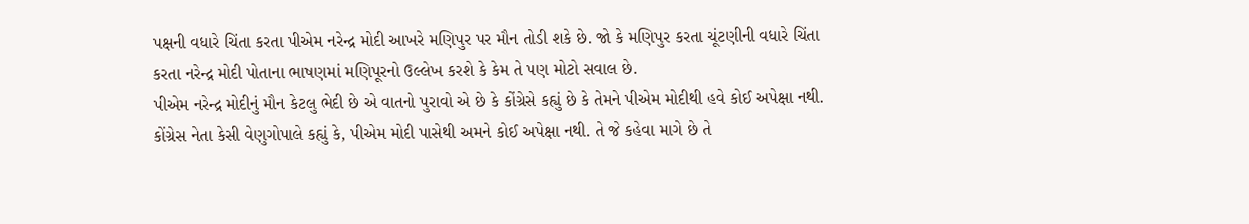પક્ષની વધારે ચિંતા કરતા પીએમ નરેન્દ્ર મોદી આખરે મણિપુર પર મૌન તોડી શકે છે. જો કે મણિપુર કરતા ચૂંટણીની વધારે ચિંતા કરતા નરેન્દ્ર મોદી પોતાના ભાષણમાં મણિપૂરનો ઉલ્લેખ કરશે કે કેમ તે પણ મોટો સવાલ છે.
પીએમ નરેન્દ્ર મોદીનું મૌન કેટલુ ભેદી છે એ વાતનો પુરાવો એ છે કે કોંગ્રેસે કહ્યું છે કે તેમને પીએમ મોદીથી હવે કોઈ અપેક્ષા નથી. કોંગ્રેસ નેતા કેસી વેણુગોપાલે કહ્યું કે, પીએમ મોદી પાસેથી અમને કોઈ અપેક્ષા નથી. તે જે કહેવા માગે છે તે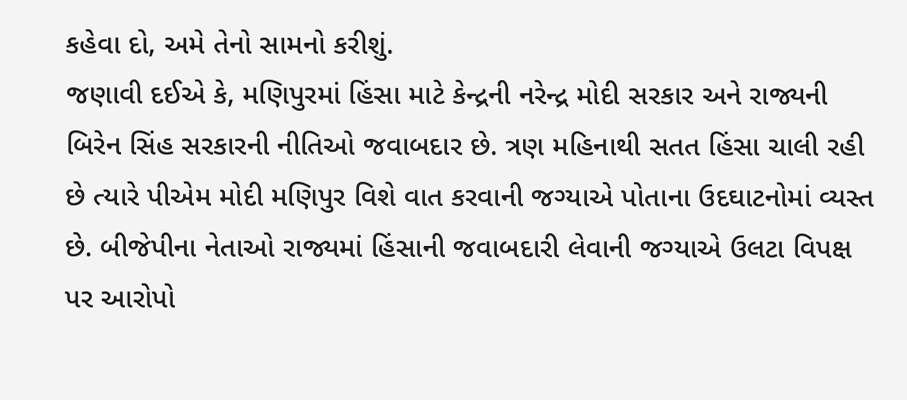કહેવા દો, અમે તેનો સામનો કરીશું.
જણાવી દઈએ કે, મણિપુરમાં હિંસા માટે કેન્દ્રની નરેન્દ્ર મોદી સરકાર અને રાજ્યની બિરેન સિંહ સરકારની નીતિઓ જવાબદાર છે. ત્રણ મહિનાથી સતત હિંસા ચાલી રહી છે ત્યારે પીએમ મોદી મણિપુર વિશે વાત કરવાની જગ્યાએ પોતાના ઉદઘાટનોમાં વ્યસ્ત છે. બીજેપીના નેતાઓ રાજ્યમાં હિંસાની જવાબદારી લેવાની જગ્યાએ ઉલટા વિપક્ષ પર આરોપો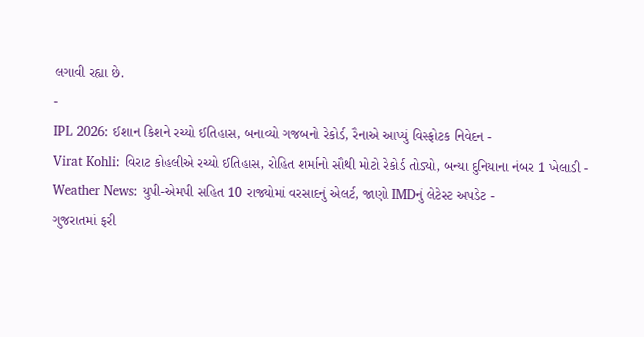લગાવી રહ્યા છે.
-
IPL 2026: ઈશાન કિશને રચ્યો ઈતિહાસ, બનાવ્યો ગજબનો રેકોર્ડ, રૈનાએ આપ્યું વિસ્ફોટક નિવેદન -
Virat Kohli: વિરાટ કોહલીએ રચ્યો ઈતિહાસ, રોહિત શર્માનો સૌથી મોટો રેકોર્ડ તોડ્યો, બન્યા દુનિયાના નંબર 1 ખેલાડી -
Weather News: યુપી-એમપી સહિત 10 રાજ્યોમાં વરસાદનું એલર્ટ, જાણો IMDનું લેટેસ્ટ અપડેટ -
ગુજરાતમાં ફરી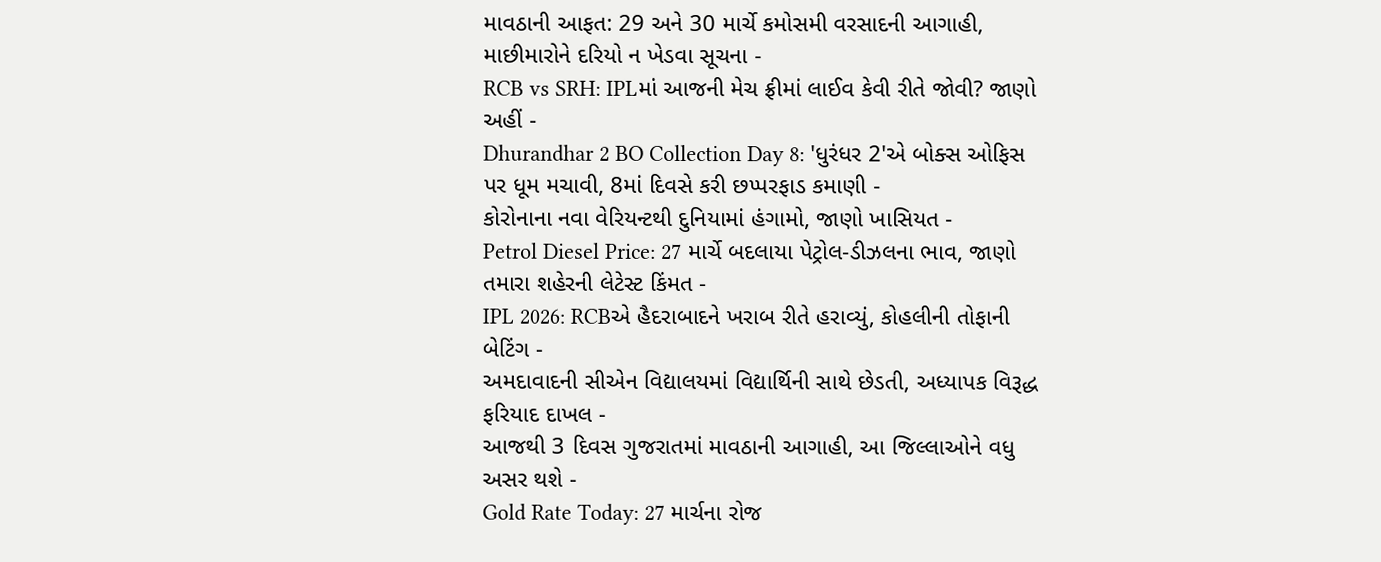માવઠાની આફત: 29 અને 30 માર્ચે કમોસમી વરસાદની આગાહી, માછીમારોને દરિયો ન ખેડવા સૂચના -
RCB vs SRH: IPLમાં આજની મેચ ફ્રીમાં લાઈવ કેવી રીતે જોવી? જાણો અહીં -
Dhurandhar 2 BO Collection Day 8: 'ધુરંધર 2'એ બોક્સ ઓફિસ પર ધૂમ મચાવી, 8માં દિવસે કરી છપ્પરફાડ કમાણી -
કોરોનાના નવા વેરિયન્ટથી દુનિયામાં હંગામો, જાણો ખાસિયત -
Petrol Diesel Price: 27 માર્ચે બદલાયા પેટ્રોલ-ડીઝલના ભાવ, જાણો તમારા શહેરની લેટેસ્ટ કિંમત -
IPL 2026: RCBએ હૈદરાબાદને ખરાબ રીતે હરાવ્યું, કોહલીની તોફાની બેટિંગ -
અમદાવાદની સીએન વિદ્યાલયમાં વિદ્યાર્થિની સાથે છેડતી, અધ્યાપક વિરૂદ્ધ ફરિયાદ દાખલ -
આજથી 3 દિવસ ગુજરાતમાં માવઠાની આગાહી, આ જિલ્લાઓને વધુ અસર થશે -
Gold Rate Today: 27 માર્ચના રોજ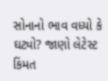સોનાનો ભાવ વધ્યો કે ઘટ્યો? જાણો લેટેસ્ટ કિંમત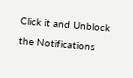Click it and Unblock the Notifications